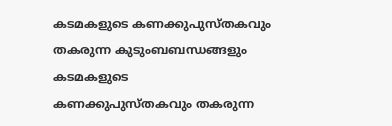കടമകളുടെ കണക്കുപുസ്തകവും തകരുന്ന കുടുംബബന്ധങ്ങളും
കടമകളുടെ
കണക്കുപുസ്തകവും തകരുന്ന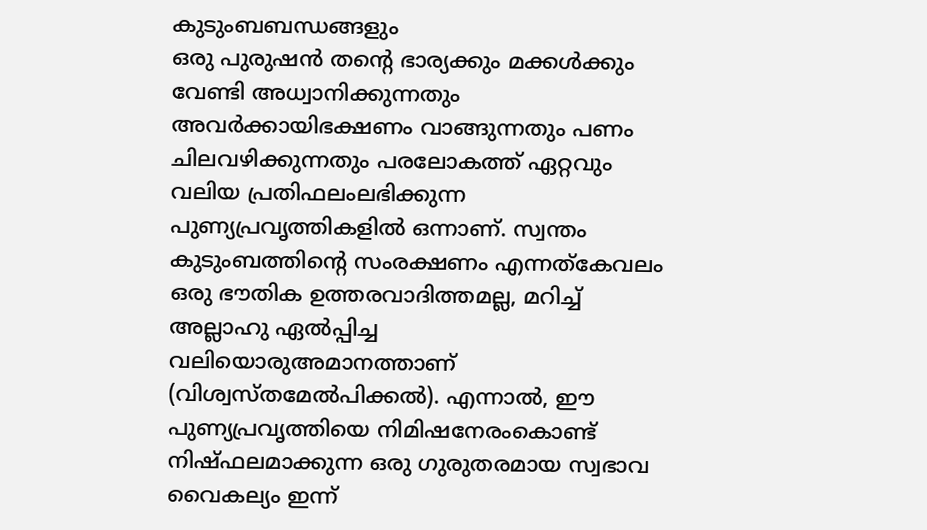കുടുംബബന്ധങ്ങളും
ഒരു പുരുഷൻ തന്റെ ഭാര്യക്കും മക്കൾക്കും വേണ്ടി അധ്വാനിക്കുന്നതും അവർക്കായിഭക്ഷണം വാങ്ങുന്നതും പണം ചിലവഴിക്കുന്നതും പരലോകത്ത് ഏറ്റവും വലിയ പ്രതിഫലംലഭിക്കുന്ന പുണ്യപ്രവൃത്തികളിൽ ഒന്നാണ്. സ്വന്തം കുടുംബത്തിന്റെ സംരക്ഷണം എന്നത്കേവലം ഒരു ഭൗതിക ഉത്തരവാദിത്തമല്ല, മറിച്ച് അല്ലാഹു ഏൽപ്പിച്ച വലിയൊരുഅമാനത്താണ് (വിശ്വസ്തമേൽപിക്കൽ). എന്നാൽ, ഈ പുണ്യപ്രവൃത്തിയെ നിമിഷനേരംകൊണ്ട് നിഷ്ഫലമാക്കുന്ന ഒരു ഗുരുതരമായ സ്വഭാവ വൈകല്യം ഇന്ന്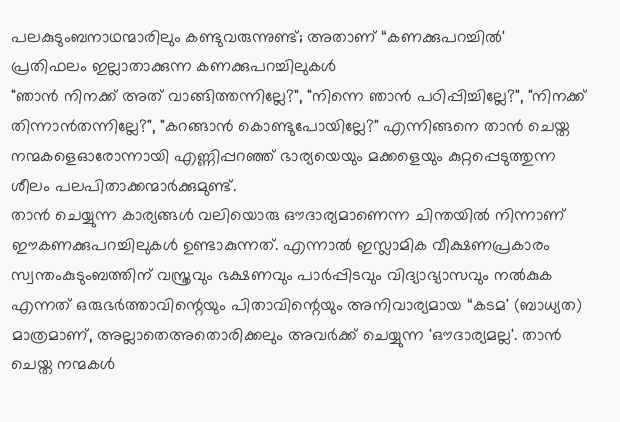പലകുടുംബനാഥന്മാരിലും കണ്ടുവരുന്നുണ്ട്; അതാണ് “കണക്കുപറച്ചിൽ'
പ്രതിഫലം ഇല്ലാതാക്കുന്ന കണക്കുപറച്ചിലുകൾ
"ഞാൻ നിനക്ക് അത് വാങ്ങിത്തന്നില്ലേ?", "നിന്നെ ഞാൻ പഠിപ്പിച്ചില്ലേ?", "നിനക്ക് തിന്നാൻതന്നില്ലേ?", "കറങ്ങാൻ കൊണ്ടുപോയില്ലേ?" എന്നിങ്ങനെ താൻ ചെയ്ത നന്മകളെഓരോന്നായി എണ്ണിപ്പറഞ്ഞ് ഭാര്യയെയും മക്കളെയും കുറ്റപ്പെടുത്തുന്ന ശീലം പലപിതാക്കന്മാർക്കുമുണ്ട്.
താൻ ചെയ്യുന്ന കാര്യങ്ങൾ വലിയൊരു ഔദാര്യമാണെന്ന ചിന്തയിൽ നിന്നാണ് ഈകണക്കുപറച്ചിലുകൾ ഉണ്ടാകുന്നത്. എന്നാൽ ഇസ്ലാമിക വീക്ഷണപ്രകാരം സ്വന്തംകുടുംബത്തിന് വസ്ത്രവും ഭക്ഷണവും പാർപ്പിടവും വിദ്യാഭ്യാസവും നൽകുക എന്നത് ഒരുഭർത്താവിന്റെയും പിതാവിന്റെയും അനിവാര്യമായ “കടമ' (ബാധ്യത) മാത്രമാണ്, അല്ലാതെഅതൊരിക്കലും അവർക്ക് ചെയ്യുന്ന 'ഔദാര്യമല്ല'. താൻ ചെയ്ത നന്മകൾ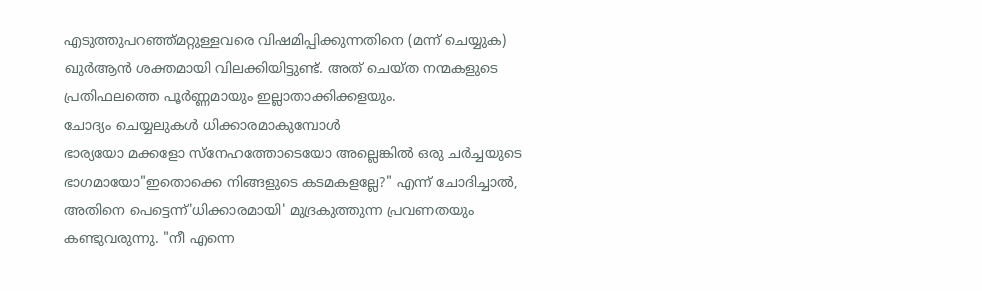എടുത്തുപറഞ്ഞ്മറ്റുള്ളവരെ വിഷമിപ്പിക്കുന്നതിനെ (മന്ന് ചെയ്യുക) ഖുർആൻ ശക്തമായി വിലക്കിയിട്ടുണ്ട്. അത് ചെയ്ത നന്മകളുടെ പ്രതിഫലത്തെ പൂർണ്ണമായും ഇല്ലാതാക്കിക്കളയും.
ചോദ്യം ചെയ്യലുകൾ ധിക്കാരമാകുമ്പോൾ
ഭാര്യയോ മക്കളോ സ്നേഹത്തോടെയോ അല്ലെങ്കിൽ ഒരു ചർച്ചയുടെ ഭാഗമായോ"ഇതൊക്കെ നിങ്ങളുടെ കടമകളല്ലേ?" എന്ന് ചോദിച്ചാൽ, അതിനെ പെട്ടെന്ന്'ധിക്കാരമായി' മുദ്രകുത്തുന്ന പ്രവണതയും കണ്ടുവരുന്നു. "നീ എന്നെ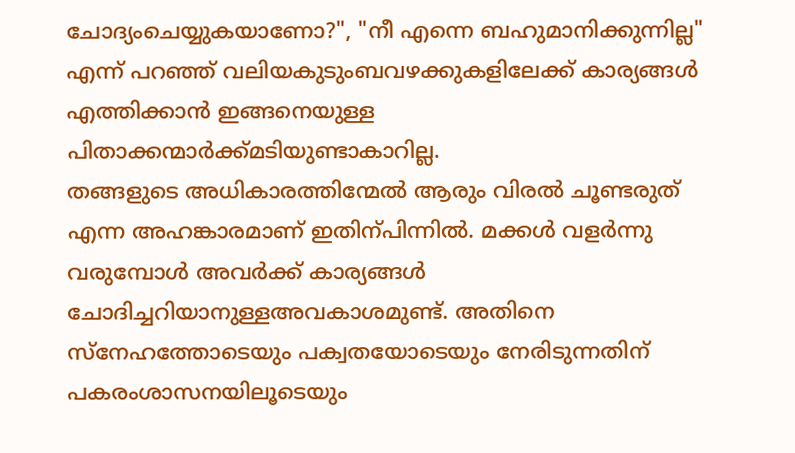ചോദ്യംചെയ്യുകയാണോ?", "നീ എന്നെ ബഹുമാനിക്കുന്നില്ല" എന്ന് പറഞ്ഞ് വലിയകുടുംബവഴക്കുകളിലേക്ക് കാര്യങ്ങൾ എത്തിക്കാൻ ഇങ്ങനെയുള്ള പിതാക്കന്മാർക്ക്മടിയുണ്ടാകാറില്ല.
തങ്ങളുടെ അധികാരത്തിന്മേൽ ആരും വിരൽ ചൂണ്ടരുത് എന്ന അഹങ്കാരമാണ് ഇതിന്പിന്നിൽ. മക്കൾ വളർന്നു വരുമ്പോൾ അവർക്ക് കാര്യങ്ങൾ ചോദിച്ചറിയാനുള്ളഅവകാശമുണ്ട്. അതിനെ സ്നേഹത്തോടെയും പക്വതയോടെയും നേരിടുന്നതിന് പകരംശാസനയിലൂടെയും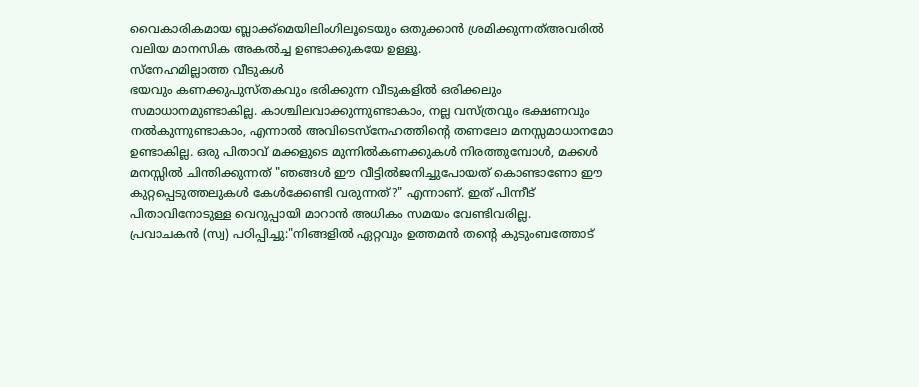വൈകാരികമായ ബ്ലാക്ക്മെയിലിംഗിലൂടെയും ഒതുക്കാൻ ശ്രമിക്കുന്നത്അവരിൽ വലിയ മാനസിക അകൽച്ച ഉണ്ടാക്കുകയേ ഉള്ളൂ.
സ്നേഹമില്ലാത്ത വീടുകൾ
ഭയവും കണക്കുപുസ്തകവും ഭരിക്കുന്ന വീടുകളിൽ ഒരിക്കലും സമാധാനമുണ്ടാകില്ല. കാശ്ചിലവാക്കുന്നുണ്ടാകാം, നല്ല വസ്ത്രവും ഭക്ഷണവും നൽകുന്നുണ്ടാകാം, എന്നാൽ അവിടെസ്നേഹത്തിന്റെ തണലോ മനസ്സമാധാനമോ ഉണ്ടാകില്ല. ഒരു പിതാവ് മക്കളുടെ മുന്നിൽകണക്കുകൾ നിരത്തുമ്പോൾ, മക്കൾ മനസ്സിൽ ചിന്തിക്കുന്നത് "ഞങ്ങൾ ഈ വീട്ടിൽജനിച്ചുപോയത് കൊണ്ടാണോ ഈ കുറ്റപ്പെടുത്തലുകൾ കേൾക്കേണ്ടി വരുന്നത്?" എന്നാണ്. ഇത് പിന്നീട് പിതാവിനോടുള്ള വെറുപ്പായി മാറാൻ അധികം സമയം വേണ്ടിവരില്ല.
പ്രവാചകൻ (സ്വ) പഠിപ്പിച്ചു:"നിങ്ങളിൽ ഏറ്റവും ഉത്തമൻ തന്റെ കുടുംബത്തോട്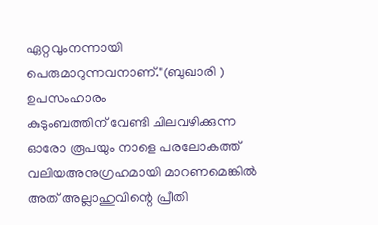ഏറ്റവുംനന്നായി പെരുമാറുന്നവനാണ്."(ബുഖാരി )
ഉപസംഹാരം
കുടുംബത്തിന് വേണ്ടി ചിലവഴിക്കുന്ന ഓരോ രൂപയും നാളെ പരലോകത്ത് വലിയഅനുഗ്രഹമായി മാറണമെങ്കിൽ അത് അല്ലാഹുവിന്റെ പ്രീതി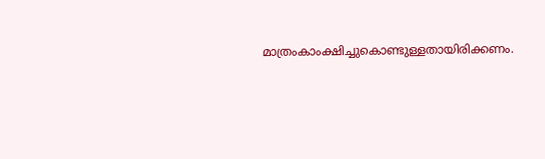മാത്രംകാംക്ഷിച്ചുകൊണ്ടുള്ളതായിരിക്കണം.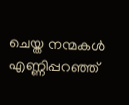ചെയ്ത നന്മകൾ എണ്ണിപ്പറഞ്ഞ്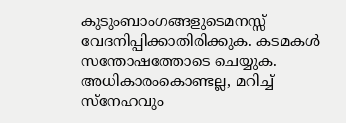കുടുംബാംഗങ്ങളുടെമനസ്സ് വേദനിപ്പിക്കാതിരിക്കുക. കടമകൾ സന്തോഷത്തോടെ ചെയ്യുക. അധികാരംകൊണ്ടല്ല, മറിച്ച് സ്നേഹവും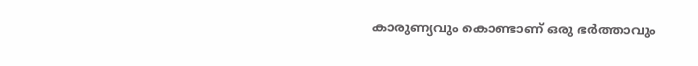കാരുണ്യവും കൊണ്ടാണ് ഒരു ഭർത്താവും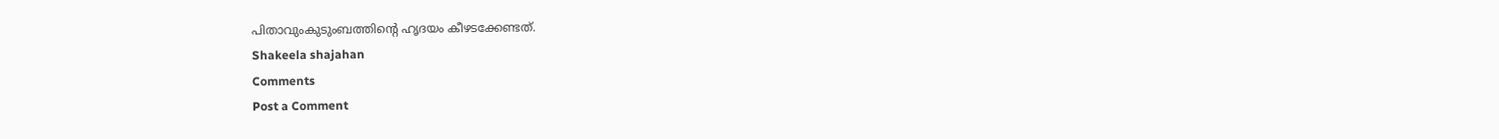പിതാവുംകുടുംബത്തിന്റെ ഹൃദയം കീഴടക്കേണ്ടത്.
Shakeela shajahan
Comments
Post a Comment